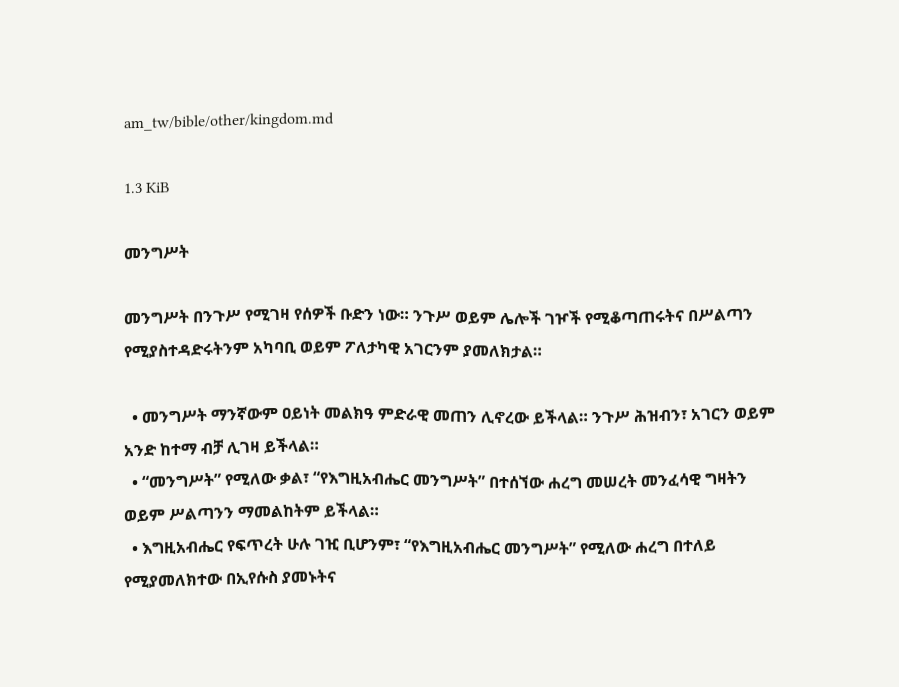am_tw/bible/other/kingdom.md

1.3 KiB

መንግሥት

መንግሥት በንጉሥ የሚገዛ የሰዎች ቡድን ነው። ንጉሥ ወይም ሌሎች ገዦች የሚቆጣጠሩትና በሥልጣን የሚያስተዳድሩትንም አካባቢ ወይም ፖለታካዊ አገርንም ያመለክታል።

  • መንግሥት ማንኛውም ዐይነት መልክዓ ምድራዊ መጠን ሊኖረው ይችላል። ንጉሥ ሕዝብን፣ አገርን ወይም አንድ ከተማ ብቻ ሊገዛ ይችላል።
  • “መንግሥት” የሚለው ቃል፣ “የእግዚአብሔር መንግሥት” በተሰኘው ሐረግ መሠረት መንፈሳዊ ግዛትን ወይም ሥልጣንን ማመልከትም ይችላል።
  • እግዚአብሔር የፍጥረት ሁሉ ገዢ ቢሆንም፣ “የእግዚአብሔር መንግሥት” የሚለው ሐረግ በተለይ የሚያመለክተው በኢየሱስ ያመኑትና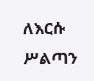ለእርሱ ሥልጣን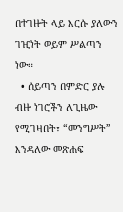በተገዙት ላይ እርሱ ያለውን ገዢነት ወይም ሥልጣን ነው።
  • ሰይጣን በምድር ያሉ ብዙ ነገሮችን ለጊዜው የሚገዛበት፣ “መንግሥት” እንዳለው መጽሐፍ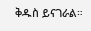ቅዱስ ይናገራል።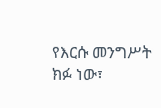የእርሱ መንግሥት ክፉ ነው፣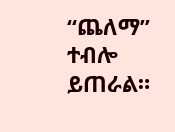“ጨለማ” ተብሎ ይጠራል።